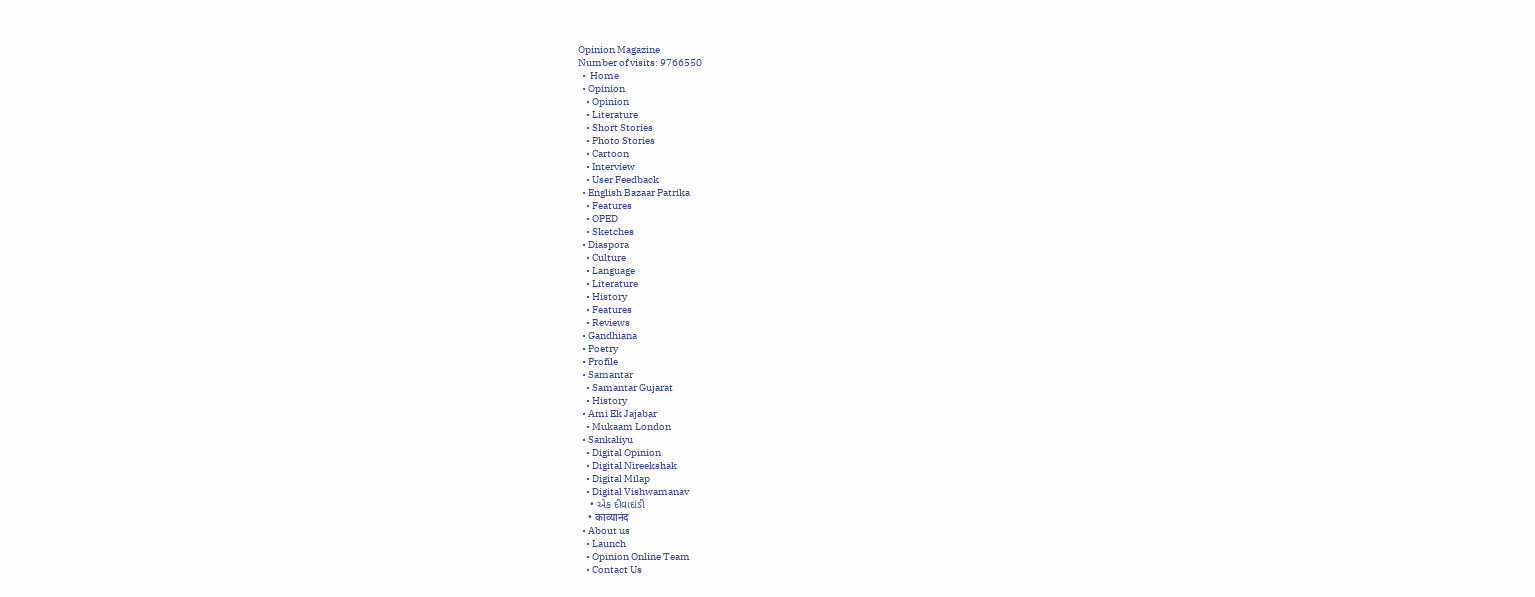Opinion Magazine
Number of visits: 9766550
  •  Home
  • Opinion
    • Opinion
    • Literature
    • Short Stories
    • Photo Stories
    • Cartoon
    • Interview
    • User Feedback
  • English Bazaar Patrika
    • Features
    • OPED
    • Sketches
  • Diaspora
    • Culture
    • Language
    • Literature
    • History
    • Features
    • Reviews
  • Gandhiana
  • Poetry
  • Profile
  • Samantar
    • Samantar Gujarat
    • History
  • Ami Ek Jajabar
    • Mukaam London
  • Sankaliyu
    • Digital Opinion
    • Digital Nireekshak
    • Digital Milap
    • Digital Vishwamanav
    • એક દીવાદાંડી
    • काव्यानंद
  • About us
    • Launch
    • Opinion Online Team
    • Contact Us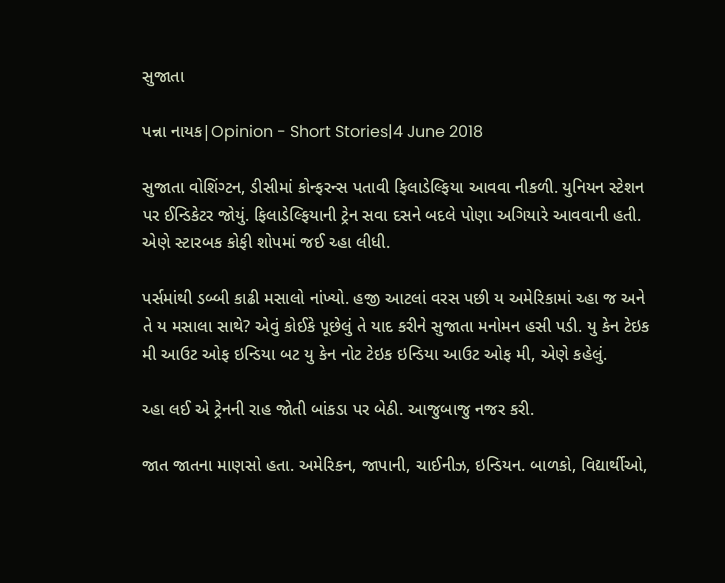સુજાતા

પન્ના નાયક|Opinion - Short Stories|4 June 2018

સુજાતા વોશિંગ્ટન, ડીસીમાં કોન્ફરન્સ પતાવી ફિલાડેલ્ફિયા આવવા નીકળી. યુનિયન સ્ટેશન પર ઈન્ડિકેટર જોયું. ફિલાડેલ્ફિયાની ટ્રેન સવા દસને બદલે પોણા અગિયારે આવવાની હતી. એણે સ્ટારબક કોફી શોપમાં જઈ ચ્હા લીધી.

પર્સમાંથી ડબ્બી કાઢી મસાલો નાંખ્યો. હજી આટલાં વરસ પછી ય અમેરિકામાં ચ્હા જ અને તે ય મસાલા સાથે? એવું કોઈકે પૂછેલું તે યાદ કરીને સુજાતા મનોમન હસી પડી. યુ કેન ટેઇક મી આઉટ ઓફ ઇન્ડિયા બટ યુ કેન નોટ ટેઇક ઇન્ડિયા આઉટ ઓફ મી, એણે કહેલું.

ચ્હા લઈ એ ટ્રેનની રાહ જોતી બાંકડા પર બેઠી. આજુબાજુ નજર કરી.

જાત જાતના માણસો હતા. અમેરિકન, જાપાની, ચાઈનીઝ, ઇન્ડિયન. બાળકો, વિદ્યાર્થીઓ,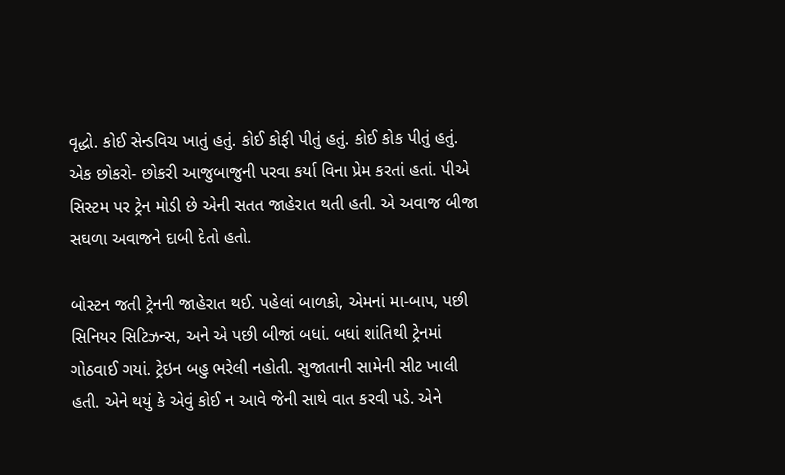વૃદ્ધો. કોઈ સેન્ડવિચ ખાતું હતું. કોઈ કોફી પીતું હતું. કોઈ કોક પીતું હતું. એક છોકરો- છોકરી આજુબાજુની પરવા કર્યા વિના પ્રેમ કરતાં હતાં. પીએ સિસ્ટમ પર ટ્રેન મોડી છે એની સતત જાહેરાત થતી હતી. એ અવાજ બીજા સઘળા અવાજને દાબી દેતો હતો.

બોસ્ટન જતી ટ્રેનની જાહેરાત થઈ. પહેલાં બાળકો, એમનાં મા-બાપ, પછી સિનિયર સિટિઝન્સ, અને એ પછી બીજાં બધાં. બધાં શાંતિથી ટ્રેનમાં ગોઠવાઈ ગયાં. ટ્રેઇન બહુ ભરેલી નહોતી. સુજાતાની સામેની સીટ ખાલી હતી. એને થયું કે એવું કોઈ ન આવે જેની સાથે વાત કરવી પડે. એને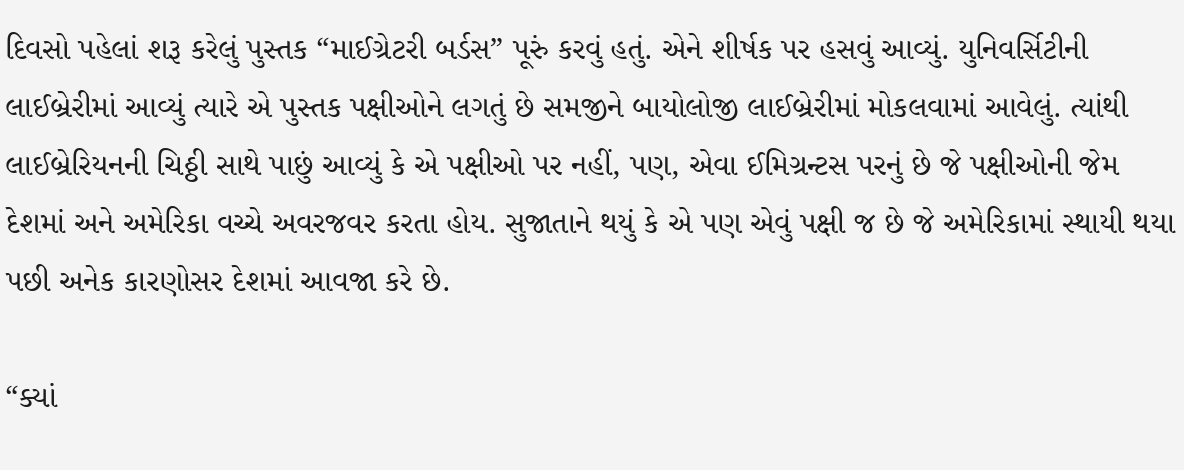દિવસો પહેલાં શરૂ કરેલું પુસ્તક “માઈગ્રેટરી બર્ડસ” પૂરું કરવું હતું. એને શીર્ષક પર હસવું આવ્યું. યુનિવર્સિટીની લાઈબ્રેરીમાં આવ્યું ત્યારે એ પુસ્તક પક્ષીઓને લગતું છે સમજીને બાયોલોજી લાઈબ્રેરીમાં મોકલવામાં આવેલું. ત્યાંથી લાઈબ્રેરિયનની ચિઠ્ઠી સાથે પાછું આવ્યું કે એ પક્ષીઓ પર નહીં, પણ, એવા ઈમિગ્રન્ટસ પરનું છે જે પક્ષીઓની જેમ દેશમાં અને અમેરિકા વચ્ચે અવરજવર કરતા હોય. સુજાતાને થયું કે એ પણ એવું પક્ષી જ છે જે અમેરિકામાં સ્થાયી થયા પછી અનેક કારણોસર દેશમાં આવજા કરે છે.

“ક્યાં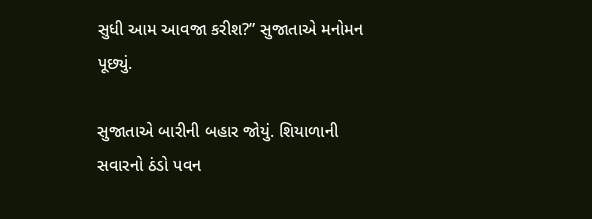સુધી આમ આવજા કરીશ?” સુજાતાએ મનોમન પૂછ્યું.

સુજાતાએ બારીની બહાર જોયું. શિયાળાની સવારનો ઠંડો પવન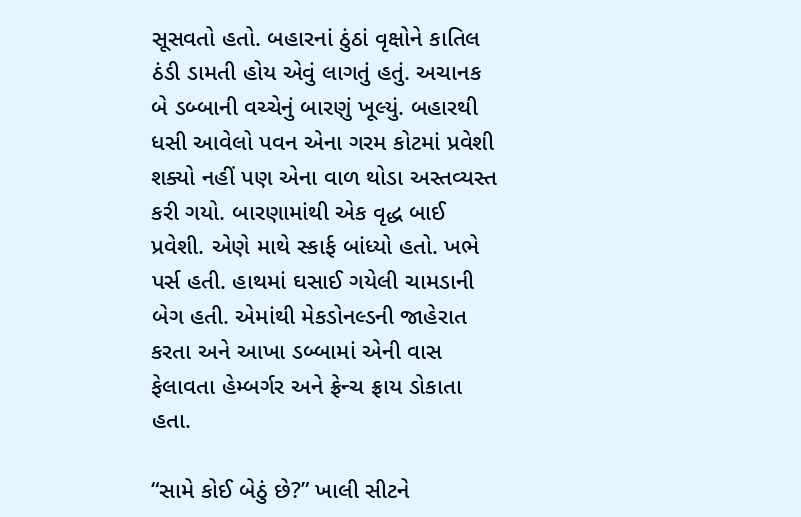સૂસવતો હતો. બહારનાં ઠુંઠાં વૃક્ષોને કાતિલ ઠંડી ડામતી હોય એવું લાગતું હતું. અચાનક બે ડબ્બાની વચ્ચેનું બારણું ખૂલ્યું. બહારથી ધસી આવેલો પવન એના ગરમ કોટમાં પ્રવેશી શક્યો નહીં પણ એના વાળ થોડા અસ્તવ્યસ્ત કરી ગયો. બારણામાંથી એક વૃદ્ધ બાઈ પ્રવેશી. એણે માથે સ્કાર્ફ બાંધ્યો હતો. ખભે પર્સ હતી. હાથમાં ઘસાઈ ગયેલી ચામડાની બેગ હતી. એમાંથી મેકડોનલ્ડની જાહેરાત કરતા અને આખા ડબ્બામાં એની વાસ ફેલાવતા હેમ્બર્ગર અને ફ્રેન્ચ ફ્રાય ડોકાતા હતા.

“સામે કોઈ બેઠું છે?” ખાલી સીટને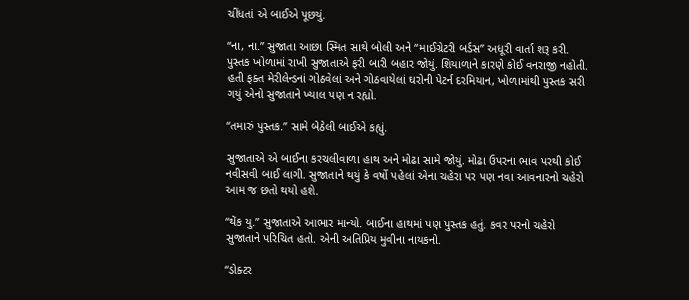ચીંધતાં એ બાઈએ પૂછયું.

“ના, ના.” સુજાતા આછા સ્મિત સાથે બોલી અને “માઈગ્રેટરી બર્ડસ” અધૂરી વાર્તા શરૂ કરી. પુસ્તક ખોળામાં રાખી સુજાતાએ ફરી બારી બહાર જોયું. શિયાળાને કારણે કોઈ વનરાજી નહોતી. હતી ફક્ત મેરીલેન્ડનાં ગોઠવેલાં અને ગોઠવાયેલાં ઘરોની પેટર્ન દરમિયાન, ખોળામાંથી પુસ્તક સરી ગયું એનો સુજાતાને ખ્યાલ પણ ન રહ્યો.

“તમારું પુસ્તક.” સામે બેઠેલી બાઈએ કહ્યું.

સુજાતાએ એ બાઈના કરચલીવાળા હાથ અને મોઢા સામે જોયું. મોઢા ઉપરના ભાવ પરથી કોઈ નવીસવી બાઈ લાગી. સુજાતાને થયું કે વર્ષો પહેલાં એના ચહેરા પર પણ નવા આવનારનો ચહેરો આમ જ છતો થયો હશે.

“થેંક યુ.” સુજાતાએ આભાર માન્યો. બાઈના હાથમાં પણ પુસ્તક હતું. કવર પરનો ચહેરો સુજાતાને પરિચિત હતો. એની અતિપ્રિય મુવીના નાયકનો.

“ડોક્ટર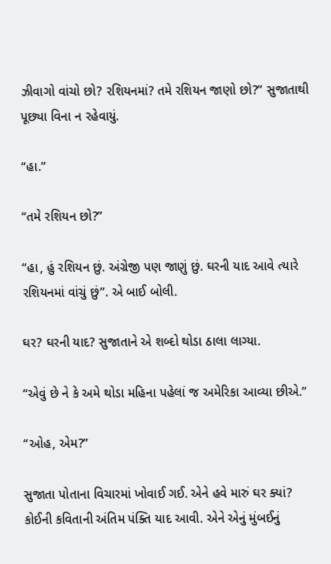ઝીવાગો વાંચો છો? રશિયનમાં? તમે રશિયન જાણો છો?” સુજાતાથી પૂછ્યા વિના ન રહેવાયું.

“હા.”

“તમે રશિયન છો?”

“હા, હું રશિયન છું. અંગ્રેજી પણ જાણું છું. ઘરની યાદ આવે ત્યારે રશિયનમાં વાંચું છું”. એ બાઈ બોલી.

ઘર? ઘરની યાદ? સુજાતાને એ શબ્દો થોડા ઠાલા લાગ્યા.

“એવું છે ને કે અમે થોડા મહિના પહેલાં જ અમેરિકા આવ્યા છીએ.”

“ઓહ, એમ?”

સુજાતા પોતાના વિચારમાં ખોવાઈ ગઈ. એને હવે મારું ઘર ક્યાં? કોઈની કવિતાની અંતિમ પંક્તિ યાદ આવી. એને એનું મુંબઈનું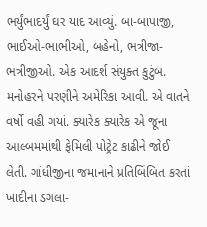ભર્યુંભાદર્યું ઘર યાદ આવ્યું. બા-બાપાજી, ભાઈઓ-ભાભીઓ, બહેનો, ભત્રીજા-ભત્રીજીઓ. એક આદર્શ સંયુક્ત કુટુંબ. મનોહરને પરણીને અમેરિકા આવી. એ વાતને વર્ષો વહી ગયાં. ક્યારેક ક્યારેક એ જૂના આલ્બમમાંથી ફેમિલી પોટ્રેટ કાઢીને જોઈ લેતી. ગાંધીજીના જમાનાને પ્રતિબિંબિત કરતાં ખાદીના ડગલા-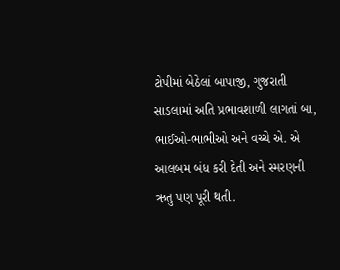ટોપીમાં બેઠેલાં બાપાજી, ગુજરાતી સાડલામાં અતિ પ્રભાવશાળી લાગતાં બા, ભાઈઓ-ભાભીઓ અને વચ્ચે એ. એ આલબમ બંધ કરી દેતી અને સ્મરણની ઋતુ પણ પૂરી થતી.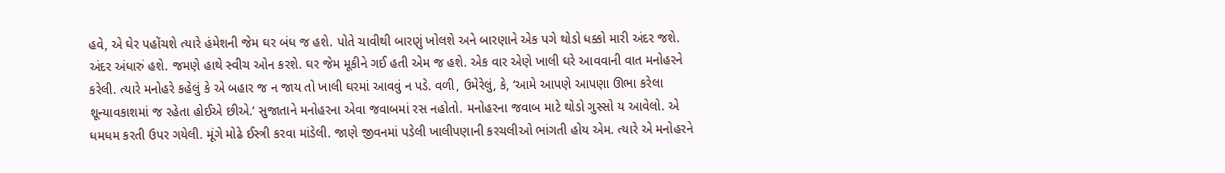હવે, એ ઘેર પહોંચશે ત્યારે હંમેશની જેમ ઘર બંધ જ હશે. પોતે ચાવીથી બારણું ખોલશે અને બારણાને એક પગે થોડો ધક્કો મારી અંદર જશે. અંદર અંધારું હશે. જમણે હાથે સ્વીચ ઓન કરશે. ઘર જેમ મૂકીને ગઈ હતી એમ જ હશે. એક વાર એણે ખાલી ઘરે આવવાની વાત મનોહરને કરેલી. ત્યારે મનોહરે કહેલું કે એ બહાર જ ન જાય તો ખાલી ઘરમાં આવવું ન પડે. વળી, ઉમેરેલું, કે, ‘આમે આપણે આપણા ઊભા કરેલા શૂન્યાવકાશમાં જ રહેતા હોઈએ છીએ.’ સુજાતાને મનોહરના એવા જવાબમાં રસ નહોતો. મનોહરના જવાબ માટે થોડો ગુસ્સો ય આવેલો. એ ધમધમ કરતી ઉપર ગયેલી. મૂંગે મોઢે ઈસ્ત્રી કરવા માંડેલી. જાણે જીવનમાં પડેલી ખાલીપણાની કરચલીઓ ભાંગતી હોય એમ. ત્યારે એ મનોહરને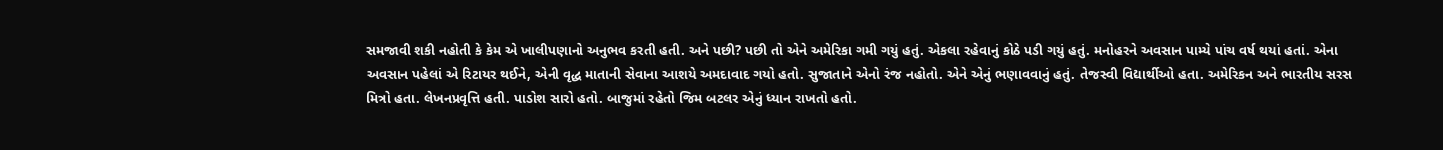સમજાવી શકી નહોતી કે કેમ એ ખાલીપણાનો અનુભવ કરતી હતી. અને પછી? પછી તો એને અમેરિકા ગમી ગયું હતું. એકલા રહેવાનું કોઠે પડી ગયું હતું. મનોહરને અવસાન પામ્યે પાંચ વર્ષ થયાં હતાં. એના અવસાન પહેલાં એ રિટાયર થઈને, એની વૃદ્ધ માતાની સેવાના આશયે અમદાવાદ ગયો હતો. સુજાતાને એનો રંજ નહોતો. એને એનું ભણાવવાનું હતું. તેજસ્વી વિદ્યાર્થીઓ હતા. અમેરિકન અને ભારતીય સરસ મિત્રો હતા. લેખનપ્રવૃત્તિ હતી. પાડોશ સારો હતો. બાજુમાં રહેતો જિમ બટલર એનું ધ્યાન રાખતો હતો.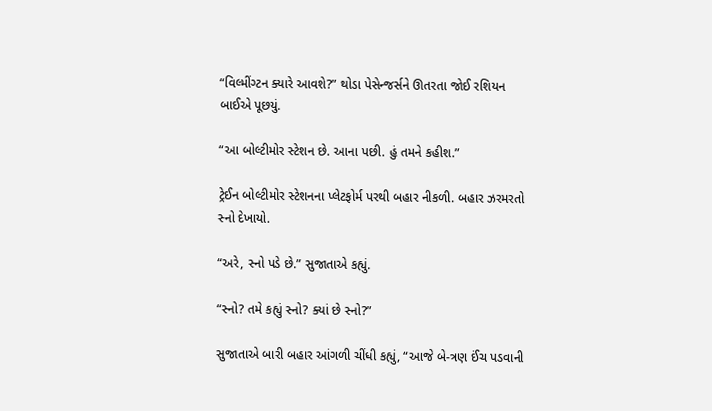“વિલ્મીંગ્ટન ક્યારે આવશે?” થોડા પેસેન્જર્સને ઊતરતા જોઈ રશિયન બાઈએ પૂછયું.

“આ બોલ્ટીમોર સ્ટેશન છે. આના પછી. હું તમને કહીશ.”

ટ્રેઈન બોલ્ટીમોર સ્ટેશનના પ્લેટફોર્મ પરથી બહાર નીકળી. બહાર ઝરમરતો સ્નો દેખાયો.

“અરે, સ્નો પડે છે.” સુજાતાએ કહ્યું.

“સ્નો? તમે કહ્યું સ્નો? ક્યાં છે સ્નો?”

સુજાતાએ બારી બહાર આંગળી ચીંધી કહ્યું, “આજે બે-ત્રણ ઈંચ પડવાની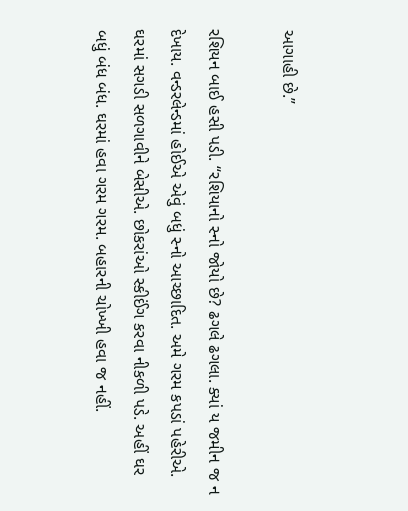આગાહી છે.”

રશિયન બાઈ હસી પડી. “રશિયાનો સ્નો જોયો છે? ઢગલે ઢગલા. ક્યાં ય જમીન જ ન દેખાય. વન્ડરલેન્ડમાં હોઈએ એવું બધું સ્નો આચ્છાદિત. અમે ગરમ કપડાં પહેરીએ. ઘરમાં સગડી સળગાવીને બેસીએ. છોકરાંઓ સ્કીઈંગ કરવા નીકળી પડે. અહીં ઘર બધું બંધ બંધ. ઘરમાં હવા ગરમ ગરમ. બહારની ચોખ્ખી હવા જ નહીં.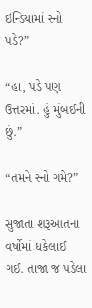ઇન્ડિયામાં સ્નો પડે?”

“હા, પડે પણ ઉત્તરમાં. હું મુંબઈની છું.”

“તમને સ્નો ગમે?”

સુજાતા શરૂઆતના વર્ષોમાં ધકેલાઈ ગઈ. તાજા જ પડેલા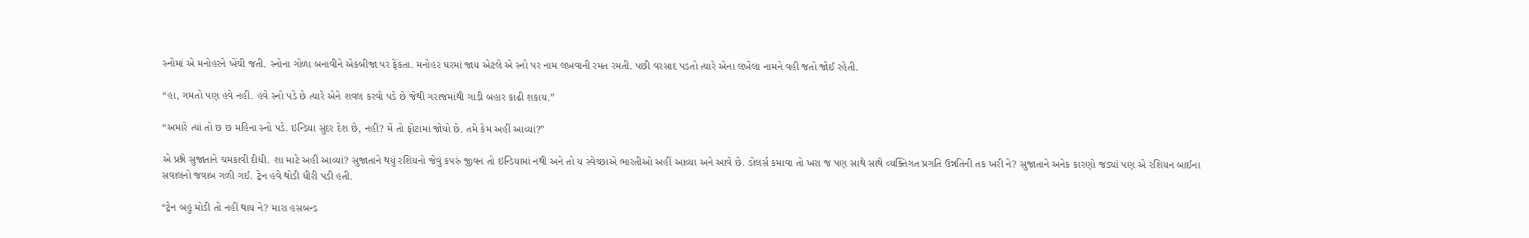સ્નોમાં એ મનોહરને ખેંચી જતી. સ્નોના ગોળા બનાવીને એકબીજા પર ફેંકતા. મનોહર ઘરમાં જાય એટલે એ સ્નો પર નામ લખવાની રમત રમતી. પછી વરસાદ પડતો ત્યારે એના લખેલા નામને વહી જતો જોઈ રહેતી.

“હા, ગમતો પણ હવે નહીં. હવે સ્નો પડે છે ત્યારે એને શવલ કરવો પડે છે જેથી ગરાજમાંથી ગાડી બહાર કાઢી શકાય.”

“અમારે ત્યાં તો છ છ મહિના સ્નો પડે. ઇન્ડિયા સુંદર દેશ છે, નહીં? મેં તો ફોટામાં જોયો છે. તમે કેમ અહીં આવ્યાં?”

એ પ્રશ્ને સુજાતાને ચમકાવી દીધી. શા માટે અહીં આવ્યાં? સુજાતાને થયું રશિયનો જેવું કપરું જીવન તો ઇન્ડિયામાં નથી અને તો ય સ્વેચ્છાએ ભારતીઓ અહીં આવ્યા અને આવે છે. ડોલર્સ કમાવા તો ખરા જ પણ સાથે સાથે વ્યક્તિગત પ્રગતિ ઉન્નતિની તક ખરી ને? સુજાતાને અનેક કારણો જડ્યાં પણ એ રશિયન બાઈના સવાલનો જવાબ ગળી ગઈ. ટ્રેન હવે થોડી ધીરી પડી હતી.

“ટ્રેન બહુ મોડી તો નહીં થાય ને? મારા હસબન્ડ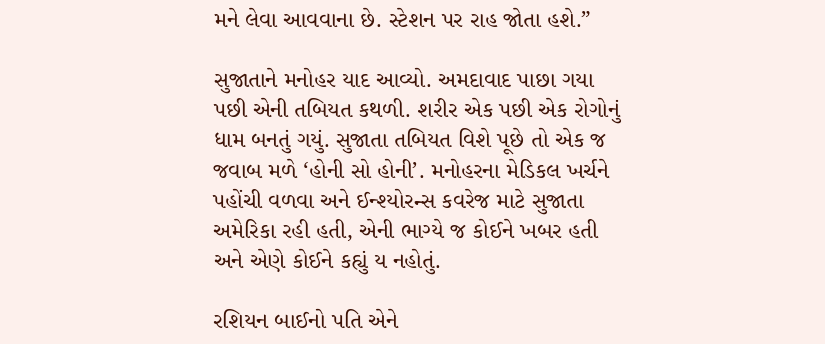મને લેવા આવવાના છે. સ્ટેશન પર રાહ જોતા હશે.”

સુજાતાને મનોહર યાદ આવ્યો. અમદાવાદ પાછા ગયા પછી એની તબિયત કથળી. શરીર એક પછી એક રોગોનું ધામ બનતું ગયું. સુજાતા તબિયત વિશે પૂછે તો એક જ જવાબ મળે ‘હોની સો હોની’. મનોહરના મેડિકલ ખર્ચને પહોંચી વળવા અને ઈન્શ્યોરન્સ કવરેજ માટે સુજાતા અમેરિકા રહી હતી, એની ભાગ્યે જ કોઈને ખબર હતી અને એણે કોઈને કહ્યું ય નહોતું.

રશિયન બાઈનો પતિ એને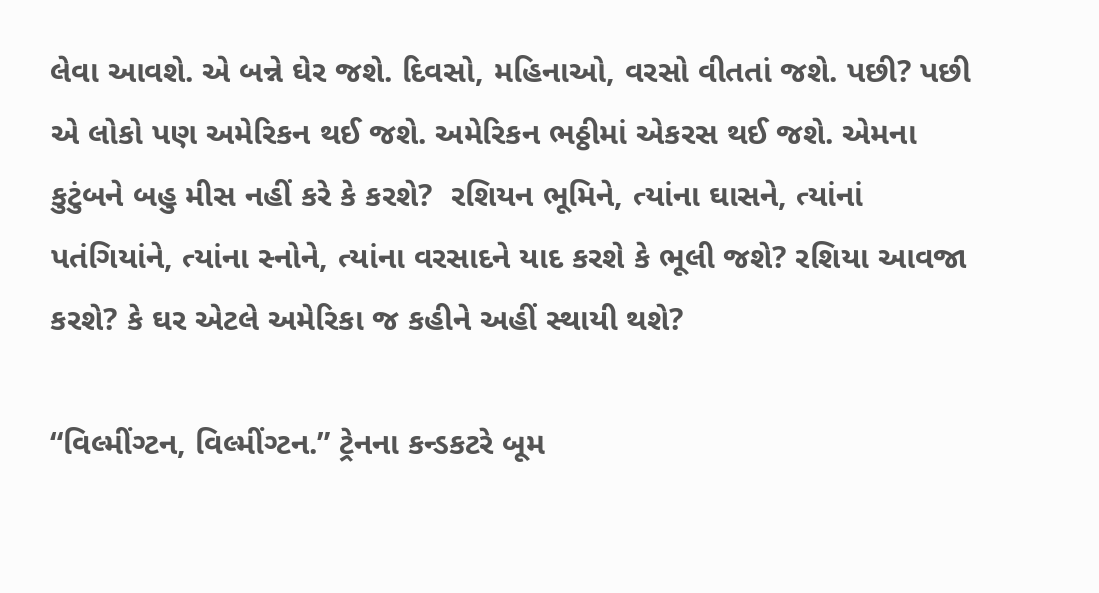લેવા આવશે. એ બન્ને ઘેર જશે. દિવસો, મહિનાઓ, વરસો વીતતાં જશે. પછી? પછી એ લોકો પણ અમેરિકન થઈ જશે. અમેરિકન ભઠ્ઠીમાં એકરસ થઈ જશે. એમના કુટુંબને બહુ મીસ નહીં કરે કે કરશે?  રશિયન ભૂમિને, ત્યાંના ઘાસને, ત્યાંનાં પતંગિયાંને, ત્યાંના સ્નોને, ત્યાંના વરસાદને યાદ કરશે કે ભૂલી જશે? રશિયા આવજા કરશે? કે ઘર એટલે અમેરિકા જ કહીને અહીં સ્થાયી થશે?

“વિલ્મીંગ્ટન, વિલ્મીંગ્ટન.” ટ્રેનના કન્ડકટરે બૂમ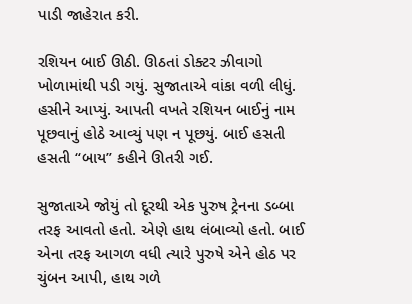પાડી જાહેરાત કરી.

રશિયન બાઈ ઊઠી. ઊઠતાં ડોક્ટર ઝીવાગો ખોળામાંથી પડી ગયું. સુજાતાએ વાંકા વળી લીધું. હસીને આપ્યું. આપતી વખતે રશિયન બાઈનું નામ પૂછવાનું હોઠે આવ્યું પણ ન પૂછયું. બાઈ હસતી હસતી “બાય” કહીને ઊતરી ગઈ.

સુજાતાએ જોયું તો દૂરથી એક પુરુષ ટ્રેનના ડબ્બા તરફ આવતો હતો. એણે હાથ લંબાવ્યો હતો. બાઈ એના તરફ આગળ વધી ત્યારે પુરુષે એને હોઠ પર ચુંબન આપી, હાથ ગળે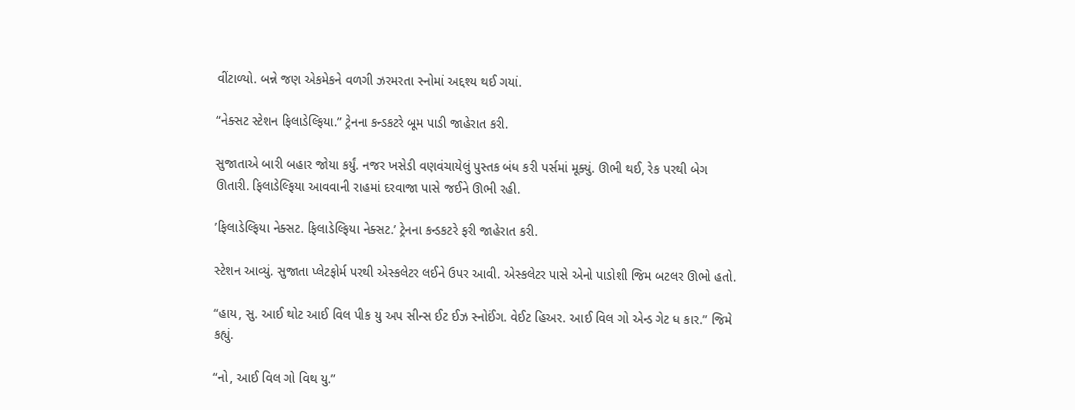વીંટાળ્યો. બન્ને જણ એકમેકને વળગી ઝરમરતા સ્નોમાં અદ્દશ્ય થઈ ગયાં.

“નેક્સટ સ્ટેશન ફિલાડેલ્ફિયા.” ટ્રેનના કન્ડકટરે બૂમ પાડી જાહેરાત કરી.

સુજાતાએ બારી બહાર જોયા કર્યું. નજર ખસેડી વણવંચાયેલું પુસ્તક બંધ કરી પર્સમાં મૂક્યું. ઊભી થઈ, રેક પરથી બેગ ઊતારી. ફિલાડેલ્ફિયા આવવાની રાહમાં દરવાજા પાસે જઈને ઊભી રહી.

’ફિલાડેલ્ફિયા નેક્સટ. ફિલાડેલ્ફિયા નેક્સટ.’ ટ્રેનના કન્ડકટરે ફરી જાહેરાત કરી.

સ્ટેશન આવ્યું. સુજાતા પ્લેટફોર્મ પરથી એસ્કલેટર લઈને ઉપર આવી. એસ્કલેટર પાસે એનો પાડોશી જિમ બટલર ઊભો હતો.

“હાય, સુ. આઈ થોટ આઈ વિલ પીક યુ અપ સીન્સ ઈટ ઈઝ સ્નોઈંગ. વેઈટ હિઅર. આઈ વિલ ગો એન્ડ ગેટ ધ કાર.” જિમે કહ્યું.

“નો, આઈ વિલ ગો વિથ યુ.”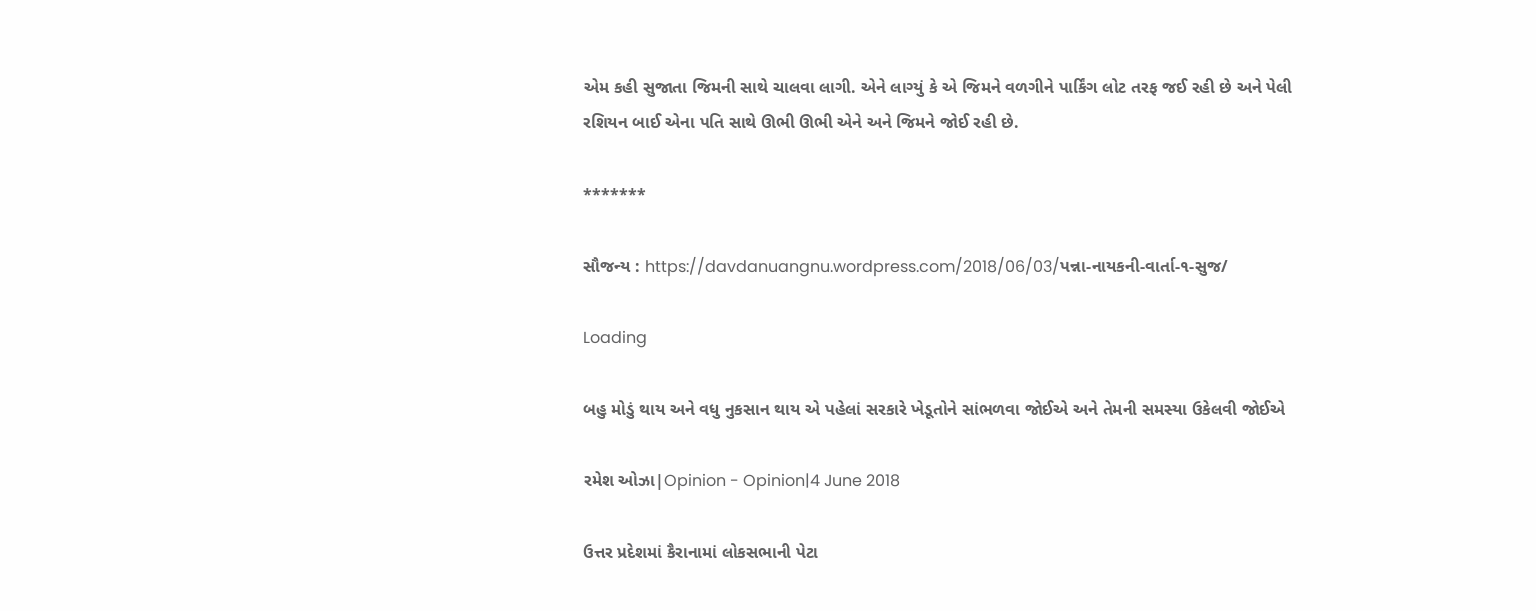એમ કહી સુજાતા જિમની સાથે ચાલવા લાગી. એને લાગ્યું કે એ જિમને વળગીને પાર્કિંગ લોટ તરફ જઈ રહી છે અને પેલી રશિયન બાઈ એના પતિ સાથે ઊભી ઊભી એને અને જિમને જોઈ રહી છે.

*******

સૌજન્ય : https://davdanuangnu.wordpress.com/2018/06/03/પન્ના-નાયકની-વાર્તા-૧-સુજ/

Loading

બહુ મોડું થાય અને વધુ નુકસાન થાય એ પહેલાં સરકારે ખેડૂતોને સાંભળવા જોઈએ અને તેમની સમસ્યા ઉકેલવી જોઈએ

રમેશ ઓઝા|Opinion - Opinion|4 June 2018

ઉત્તર પ્રદેશમાં કૈરાનામાં લોકસભાની પેટા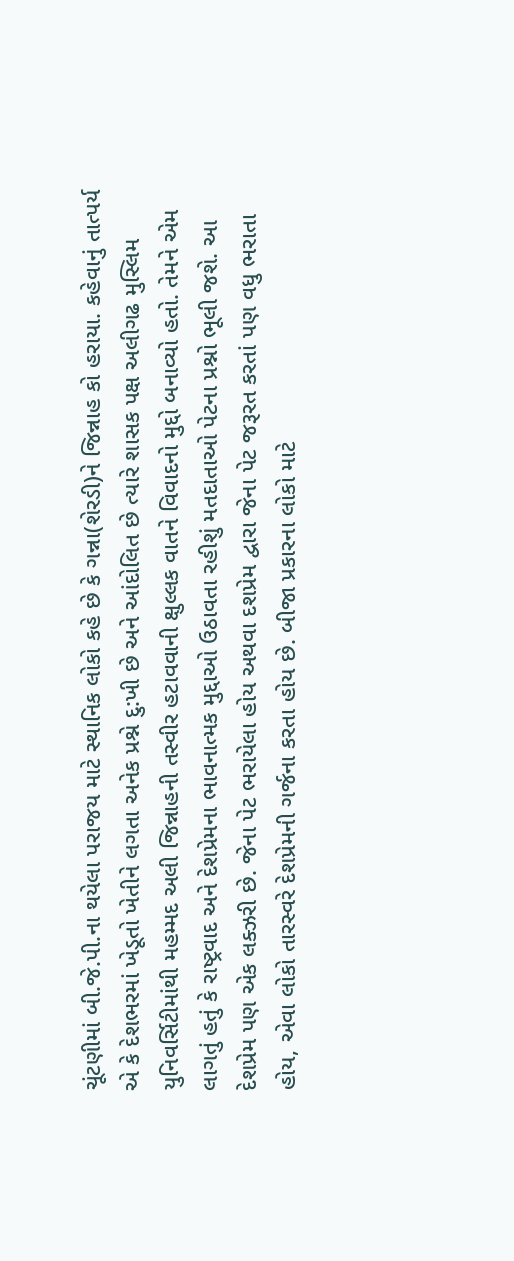ચૂંટણીમાં બી.જે.પી.ના થયેલા પરાજય માટે સ્થાનિક લોકો કહે છે કે ગન્ના(શેરડી)ને જિન્નાહ કો હરાયા. કહેવાનું તાત્પર્ય એ કે દેશભરમાં ખેડૂતો ખેતીને લગતા અનેક પ્રશ્ને દુ:ખી છે અને આંદોલિત છે ત્યારે શાસક પક્ષ અલીગઢ મુસ્લિમ યુનિવર્સિટીમાંથી મહમ્મદ અલી જિન્નાહની તસ્વીર હટાવવાની ક્ષુલ્લક વાતને વિવાદનો મુદ્દો બનાવ્યો હતો. તેમને એમ લાગતું હતું કે રાષ્ટ્રવાદ અને દેશપ્રેમના ભાવનાત્મક મુદ્દાઓ ઉઠાવતા રહીશું મતદાતાઓ પેટના પ્રશ્નો ભૂલી જશે. આ દેશપ્રેમ પણ એક લક્ઝરી છે. જેના પેટ ભરાયેલા હોય અથવા દશપ્રેમ દ્વારા જેના પેટ જરૂરત કરતાં પણ વધુ ભરાતા હોય, એવા લોકો તારસ્વરે દેશપ્રેમની ગર્જના કરતા હોય છે. બીજા પ્રકારના લોકો માટે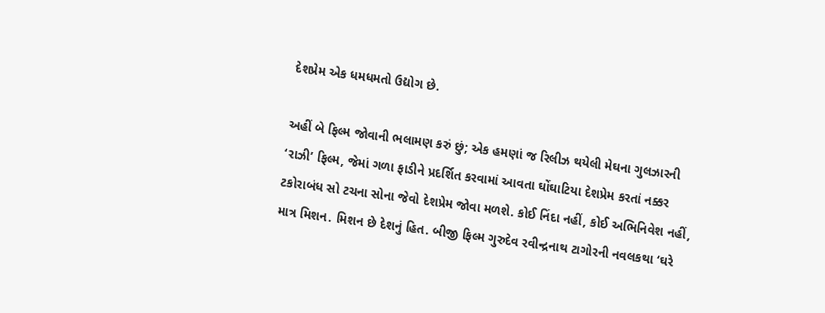દેશપ્રેમ એક ધમધમતો ઉદ્યોગ છે.

અહીં બે ફિલ્મ જોવાની ભલામણ કરું છું; એક હમણાં જ રિલીઝ થયેલી મેઘના ગુલઝારની ‘રાઝી’ ફિલ્મ, જેમાં ગળા ફાડીને પ્રદર્શિત કરવામાં આવતા ઘોંઘાટિયા દેશપ્રેમ કરતાં નક્કર ટકોરાબંધ સો ટચના સોના જેવો દેશપ્રેમ જોવા મળશે. કોઈ નિંદા નહીં, કોઈ અભિનિવેશ નહીં, માત્ર મિશન. મિશન છે દેશનું હિત. બીજી ફિલ્મ ગુરુદેવ રવીન્દ્રનાથ ટાગોરની નવલકથા ‘ઘરે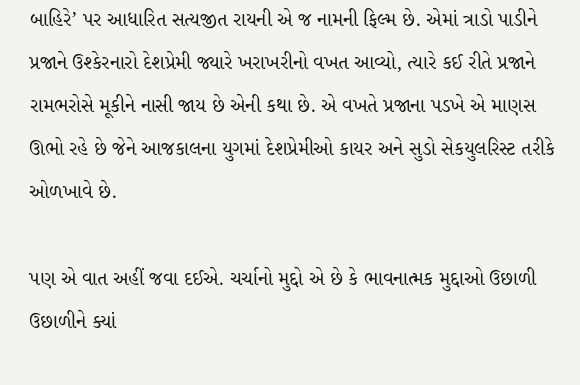બાહિરે’ પર આધારિત સત્યજીત રાયની એ જ નામની ફિલ્મ છે. એમાં ત્રાડો પાડીને પ્રજાને ઉશ્કેરનારો દેશપ્રેમી જ્યારે ખરાખરીનો વખત આવ્યો, ત્યારે કઈ રીતે પ્રજાને રામભરોસે મૂકીને નાસી જાય છે એની કથા છે. એ વખતે પ્રજાના પડખે એ માણસ ઊભો રહે છે જેને આજકાલના યુગમાં દેશપ્રેમીઓ કાયર અને સુડો સેકયુલરિસ્ટ તરીકે ઓળખાવે છે.

પણ એ વાત અહીં જવા દઈએ. ચર્ચાનો મુદ્દો એ છે કે ભાવનાત્મક મુદ્દાઓ ઉછાળી ઉછાળીને ક્યાં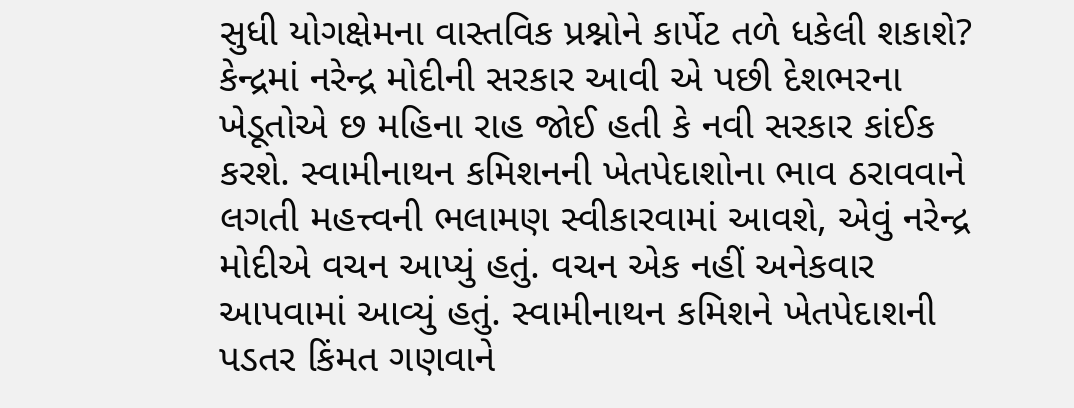સુધી યોગક્ષેમના વાસ્તવિક પ્રશ્નોને કાર્પેટ તળે ધકેલી શકાશે? કેન્દ્રમાં નરેન્દ્ર મોદીની સરકાર આવી એ પછી દેશભરના ખેડૂતોએ છ મહિના રાહ જોઈ હતી કે નવી સરકાર કાંઈક કરશે. સ્વામીનાથન કમિશનની ખેતપેદાશોના ભાવ ઠરાવવાને લગતી મહત્ત્વની ભલામણ સ્વીકારવામાં આવશે, એવું નરેન્દ્ર મોદીએ વચન આપ્યું હતું. વચન એક નહીં અનેકવાર આપવામાં આવ્યું હતું. સ્વામીનાથન કમિશને ખેતપેદાશની પડતર કિંમત ગણવાને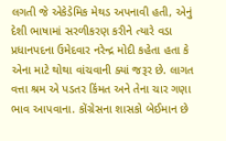લગતી જે એકેડેમિક મેથડ અપનાવી હતી, એનું દેશી ભાષામાં સરળીકરણ કરીને ત્યારે વડા પ્રધાનપદના ઉમેદવાર નરેન્દ્ર મોદી કહેતા હતા કે એના માટે થોથા વાંચવાની ક્યાં જરૂર છે. લાગત વત્તા શ્રમ એ પડતર કિંમત અને તેના ચાર ગણા ભાવ આપવાના. કોંગ્રેસના શાસકો બેઈમાન છે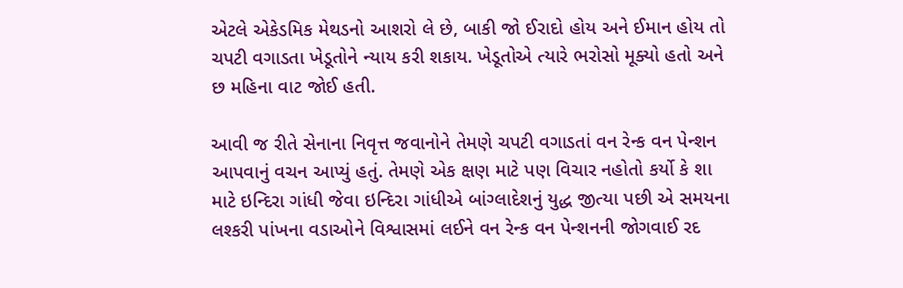એટલે એકેડમિક મેથડનો આશરો લે છે, બાકી જો ઈરાદો હોય અને ઈમાન હોય તો ચપટી વગાડતા ખેડૂતોને ન્યાય કરી શકાય. ખેડૂતોએ ત્યારે ભરોસો મૂક્યો હતો અને છ મહિના વાટ જોઈ હતી.

આવી જ રીતે સેનાના નિવૃત્ત જવાનોને તેમણે ચપટી વગાડતાં વન રેન્ક વન પેન્શન આપવાનું વચન આપ્યું હતું. તેમણે એક ક્ષણ માટે પણ વિચાર નહોતો કર્યો કે શા માટે ઇન્દિરા ગાંધી જેવા ઇન્દિરા ગાંધીએ બાંગ્લાદેશનું યુદ્ધ જીત્યા પછી એ સમયના લશ્કરી પાંખના વડાઓને વિશ્વાસમાં લઈને વન રેન્ક વન પેન્શનની જોગવાઈ રદ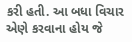કરી હતી. આ બધા વિચાર એણે કરવાના હોય જે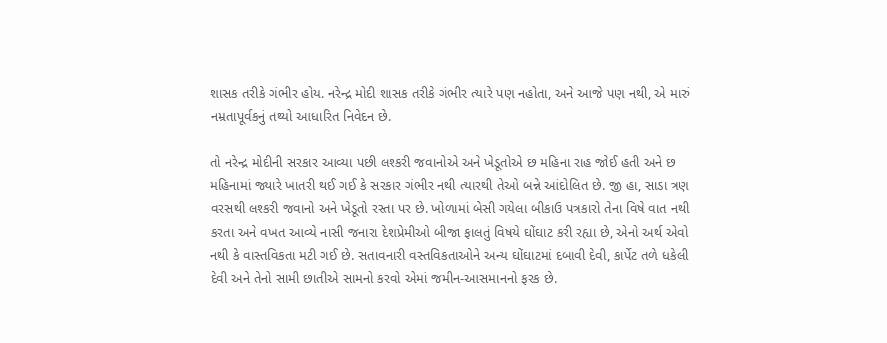શાસક તરીકે ગંભીર હોય. નરેન્દ્ર મોદી શાસક તરીકે ગંભીર ત્યારે પણ નહોતા, અને આજે પણ નથી, એ મારું નમ્રતાપૂર્વકનું તથ્યો આધારિત નિવેદન છે.

તો નરેન્દ્ર મોદીની સરકાર આવ્યા પછી લશ્કરી જવાનોએ અને ખેડૂતોએ છ મહિના રાહ જોઈ હતી અને છ મહિનામાં જ્યારે ખાતરી થઈ ગઈ કે સરકાર ગંભીર નથી ત્યારથી તેઓ બન્ને આંદોલિત છે. જી હા, સાડા ત્રણ વરસથી લશ્કરી જવાનો અને ખેડૂતો રસ્તા પર છે. ખોળામાં બેસી ગયેલા બીકાઉ પત્રકારો તેના વિષે વાત નથી કરતા અને વખત આવ્યે નાસી જનારા દેશપ્રેમીઓ બીજા ફાલતું વિષયે ઘોંઘાટ કરી રહ્યા છે, એનો અર્થ એવો નથી કે વાસ્તવિકતા મટી ગઈ છે. સતાવનારી વસ્તવિકતાઓને અન્ય ઘોંઘાટમાં દબાવી દેવી, કાર્પેટ તળે ધકેલી દેવી અને તેનો સામી છાતીએ સામનો કરવો એમાં જમીન-આસમાનનો ફરક છે.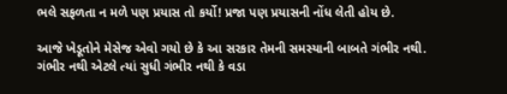ભલે સફળતા ન મળે પણ પ્રયાસ તો કર્યો! પ્રજા પણ પ્રયાસની નોંધ લેતી હોય છે.

આજે ખેડૂતોને મેસેજ એવો ગયો છે કે આ સરકાર તેમની સમસ્યાની બાબતે ગંભીર નથી. ગંભીર નથી એટલે ત્યાં સુધી ગંભીર નથી કે વડા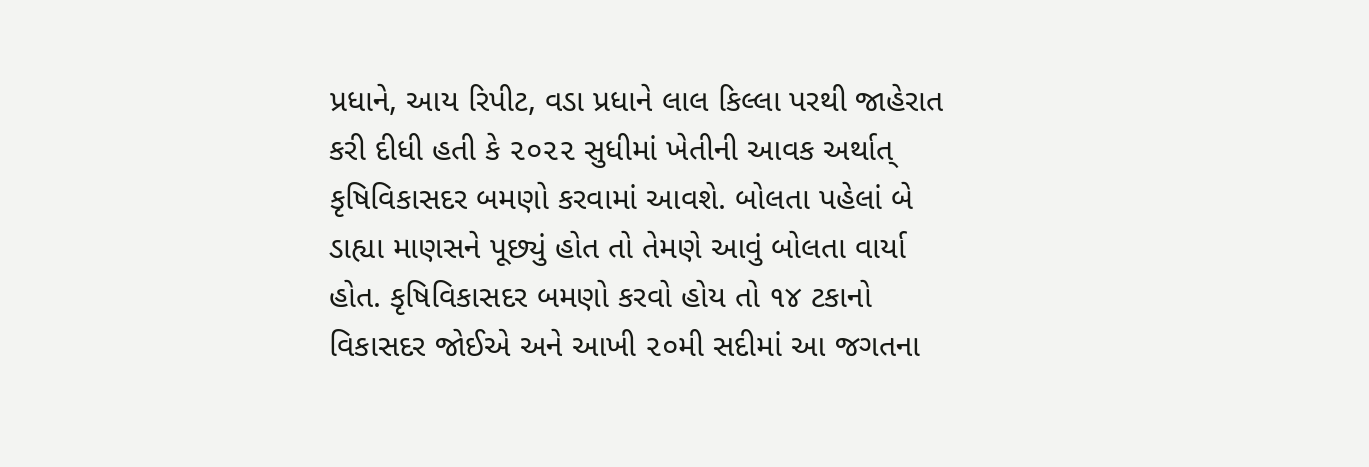પ્રધાને, આય રિપીટ, વડા પ્રધાને લાલ કિલ્લા પરથી જાહેરાત કરી દીધી હતી કે ૨૦૨૨ સુધીમાં ખેતીની આવક અર્થાત્‌ કૃષિવિકાસદર બમણો કરવામાં આવશે. બોલતા પહેલાં બે ડાહ્યા માણસને પૂછ્યું હોત તો તેમણે આવું બોલતા વાર્યા હોત. કૃષિવિકાસદર બમણો કરવો હોય તો ૧૪ ટકાનો વિકાસદર જોઈએ અને આખી ૨૦મી સદીમાં આ જગતના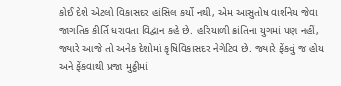કોઈ દેશે એટલો વિકાસદર હાંસિલ કર્યો નથી, એમ આસુતોષ વાર્શનેય જેવા જાગતિક કીર્તિ ધરાવતા વિદ્વાન કહે છે. હરિયાળી ક્રાંતિના યુગમાં પણ નહીં, જ્યારે આજે તો અનેક દેશોમાં કૃષિવિકાસદર નેગેટિવ છે. જ્યારે ફેંકવું જ હોય અને ફેંકવાથી પ્રજા મુઠ્ઠીમાં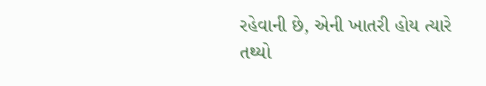રહેવાની છે, એની ખાતરી હોય ત્યારે તથ્યો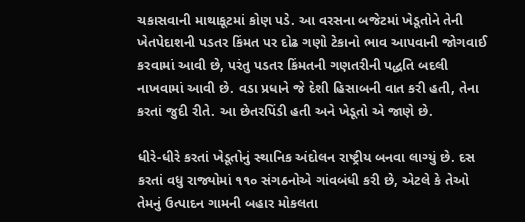ચકાસવાની માથાકૂટમાં કોણ પડે. આ વરસના બજેટમાં ખેડૂતોને તેની ખેતપેદાશની પડતર કિંમત પર દોઢ ગણો ટેકાનો ભાવ આપવાની જોગવાઈ કરવામાં આવી છે, પરંતુ પડતર કિંમતની ગણતરીની પદ્ધતિ બદલી નાખવામાં આવી છે. વડા પ્રધાને જે દેશી હિસાબની વાત કરી હતી, તેના કરતાં જુદી રીતે. આ છેતરપિંડી હતી અને ખેડૂતો એ જાણે છે.

ધીરે-ધીરે કરતાં ખેડૂતોનું સ્થાનિક અંદોલન રાષ્ટ્રીય બનવા લાગ્યું છે. દસ કરતાં વધુ રાજ્યોમાં ૧૧૦ સંગઠનોએ ગાંવબંધી કરી છે, એટલે કે તેઓ તેમનું ઉત્પાદન ગામની બહાર મોકલતા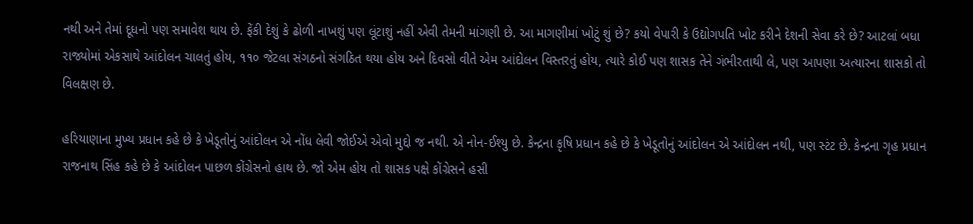નથી અને તેમાં દૂધનો પણ સમાવેશ થાય છે. ફેંકી દેશું કે ઢોળી નાખશું પણ લૂંટાશું નહીં એવી તેમની માંગણી છે. આ માગણીમાં ખોટું શું છે? કયો વેપારી કે ઉદ્યોગપતિ ખોટ કરીને દેશની સેવા કરે છે? આટલાં બધા રાજ્યોમાં એકસાથે આંદોલન ચાલતું હોય, ૧૧૦ જેટલા સંગઠનો સંગઠિત થયા હોય અને દિવસો વીતે એમ આંદોલન વિસ્તરતું હોય, ત્યારે કોઈ પણ શાસક તેને ગંભીરતાથી લે, પણ આપણા અત્યારના શાસકો તો વિલક્ષણ છે.

હરિયાણાના મુખ્ય પ્રધાન કહે છે કે ખેડૂતોનું આંદોલન એ નોંધ લેવી જોઈએ એવો મુદ્દો જ નથી. એ નોન-ઈશ્યુ છે. કેન્દ્રના કૃષિ પ્રધાન કહે છે કે ખેડૂતોનું આંદોલન એ આંદોલન નથી, પણ સ્ટંટ છે. કેન્દ્રના ગૃહ પ્રધાન રાજનાથ સિંહ કહે છે કે આંદોલન પાછળ કોંગ્રેસનો હાથ છે. જો એમ હોય તો શાસક પક્ષે કોંગ્રેસને હસી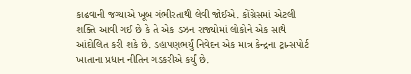કાઢવાની જગ્યાએ ખૂબ ગંભીરતાથી લેવી જોઈએ. કોંગ્રેસમાં એટલી શક્તિ આવી ગઈ છે કે તે એક ડઝન રાજ્યોમાં લોકોને એક સાથે આંદોલિત કરી શકે છે. ડહાપણભર્યું નિવેદન એક માત્ર કેન્દ્રના ટ્રાન્સપોર્ટ ખાતાના પ્રધાન નીતિન ગડકરીએ કર્યું છે.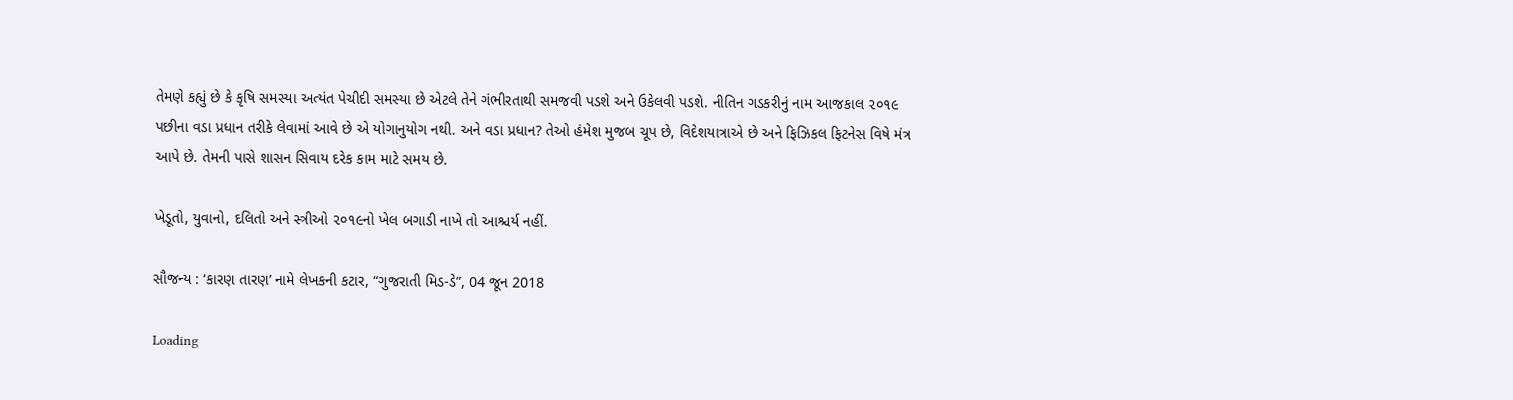તેમણે કહ્યું છે કે કૃષિ સમસ્યા અત્યંત પેચીદી સમસ્યા છે એટલે તેને ગંભીરતાથી સમજવી પડશે અને ઉકેલવી પડશે. નીતિન ગડકરીનું નામ આજકાલ ૨૦૧૯ પછીના વડા પ્રધાન તરીકે લેવામાં આવે છે એ યોગાનુયોગ નથી. અને વડા પ્રધાન? તેઓ હંમેશ મુજબ ચૂપ છે, વિદેશયાત્રાએ છે અને ફિઝિકલ ફિટનેસ વિષે મંત્ર આપે છે. તેમની પાસે શાસન સિવાય દરેક કામ માટે સમય છે.

ખેડૂતો, યુવાનો, દલિતો અને સ્ત્રીઓ ૨૦૧૯નો ખેલ બગાડી નાખે તો આશ્ચર્ય નહીં.

સૌજન્ય : ‘કારણ તારણ’ નામે લેખકની કટાર, “ગુજરાતી મિડ-ડે”, 04 જૂન 2018

Loading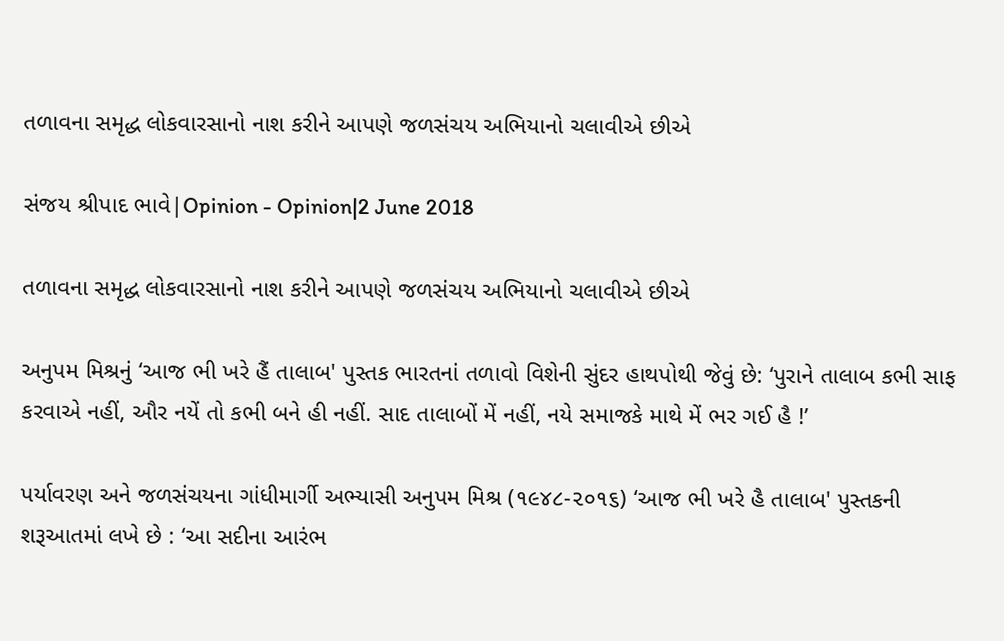તળાવના સમૃદ્ધ લોકવારસાનો નાશ કરીને આપણે જળસંચય અભિયાનો ચલાવીએ છીએ

સંજય શ્રીપાદ ભાવે|Opinion - Opinion|2 June 2018

તળાવના સમૃદ્ધ લોકવારસાનો નાશ કરીને આપણે જળસંચય અભિયાનો ચલાવીએ છીએ

અનુપમ મિશ્રનું ‘આજ ભી ખરે હૈં તાલાબ' પુસ્તક ભારતનાં તળાવો વિશેની સુંદર હાથપોથી જેવું છે: ‘પુરાને તાલાબ કભી સાફ કરવાએ નહીં, ઔર નયેં તો કભી બને હી નહીં. સાદ તાલાબોં મેં નહીં, નયે સમાજકે માથે મેં ભર ગઈ હૈ !’

પર્યાવરણ અને જળસંચયના ગાંધીમાર્ગી અભ્યાસી અનુપમ મિશ્ર (૧૯૪૮-૨૦૧૬) ‘આજ ભી ખરે હૈ તાલાબ' પુસ્તકની શરૂઆતમાં લખે છે : ‘આ સદીના આરંભ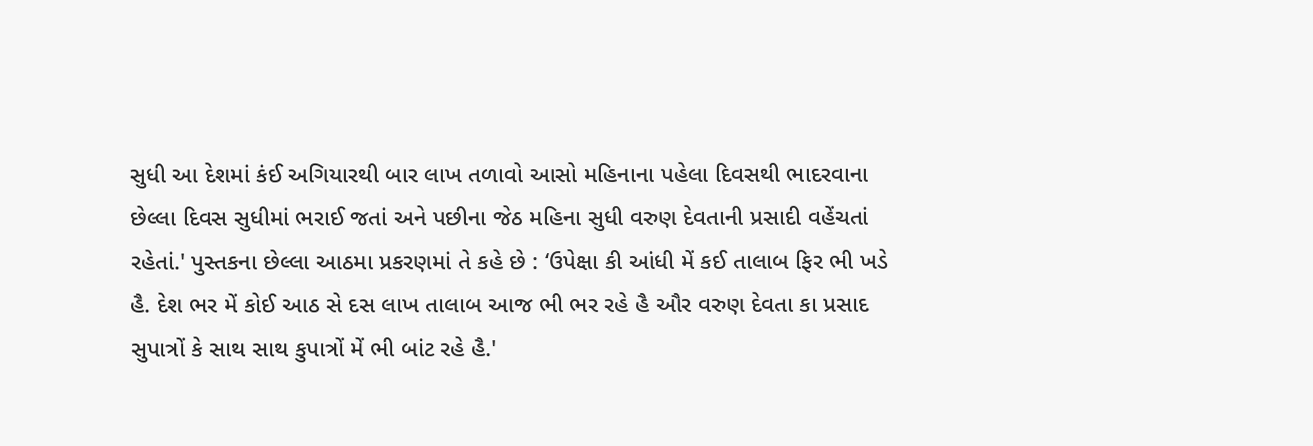સુધી આ દેશમાં કંઈ અગિયારથી બાર લાખ તળાવો આસો મહિનાના પહેલા દિવસથી ભાદરવાના છેલ્લા દિવસ સુધીમાં ભરાઈ જતાં અને પછીના જેઠ મહિના સુધી વરુણ દેવતાની પ્રસાદી વહેંચતાં રહેતાં.' પુસ્તકના છેલ્લા આઠમા પ્રકરણમાં તે કહે છે : ‘ઉપેક્ષા કી આંધી મેં કઈ તાલાબ ફિર ભી ખડે હૈ. દેશ ભર મેં કોઈ આઠ સે દસ લાખ તાલાબ આજ ભી ભર રહે હૈ ઔર વરુણ દેવતા કા પ્રસાદ સુપાત્રોં કે સાથ સાથ કુપાત્રોં મેં ભી બાંટ રહે હૈ.'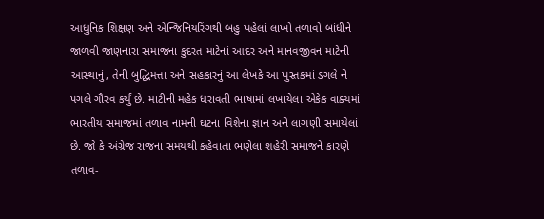આધુનિક શિક્ષણ અને એન્જિનિયરિંગથી બહુ પહેલાં લાખો તળાવો બાંધીને જાળવી જાણનારા સમાજના કુદરત માટેનાં આદર અને માનવજીવન માટેની આસ્થાનું, તેની બુદ્ધિમત્તા અને સહકારનું આ લેખકે આ પુસ્તકમાં ડગલે ને પગલે ગૌરવ કર્યું છે. માટીની મહેક ધરાવતી ભાષામાં લખાયેલા એકેક વાક્યમાં ભારતીય સમાજમાં તળાવ નામની ઘટના વિશેના જ્ઞાન અને લાગણી સમાયેલાં છે. જો કે અંગ્રેજ રાજના સમયથી કહેવાતા ભણેલા શહેરી સમાજને કારણે તળાવ-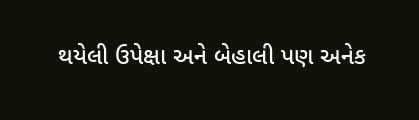થયેલી ઉપેક્ષા અને બેહાલી પણ અનેક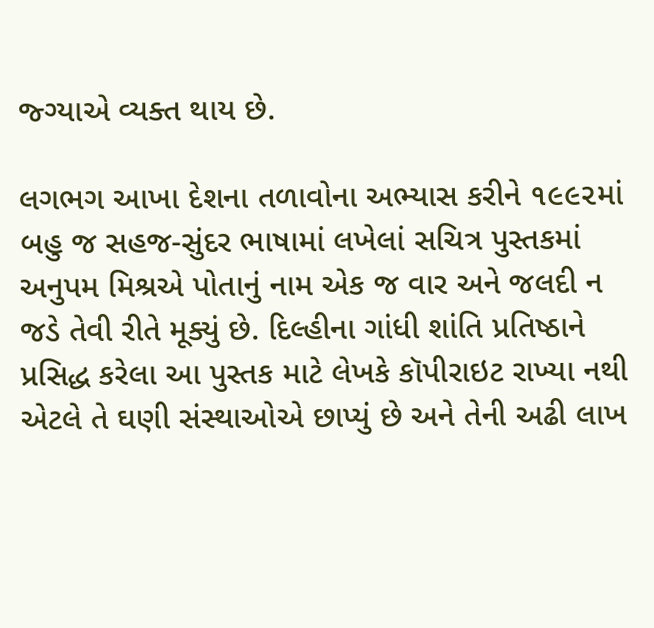જ્ગ્યાએ વ્યક્ત થાય છે.

લગભગ આખા દેશના તળાવોના અભ્યાસ કરીને ૧૯૯૨માં બહુ જ સહજ-સુંદર ભાષામાં લખેલાં સચિત્ર પુસ્તકમાં અનુપમ મિશ્રએ પોતાનું નામ એક જ વાર અને જલદી ન જડે તેવી રીતે મૂક્યું છે. દિલ્હીના ગાંધી શાંતિ પ્રતિષ્ઠાને પ્રસિદ્ધ કરેલા આ પુસ્તક માટે લેખકે કૉપીરાઇટ રાખ્યા નથી એટલે તે ઘણી સંસ્થાઓએ છાપ્યું છે અને તેની અઢી લાખ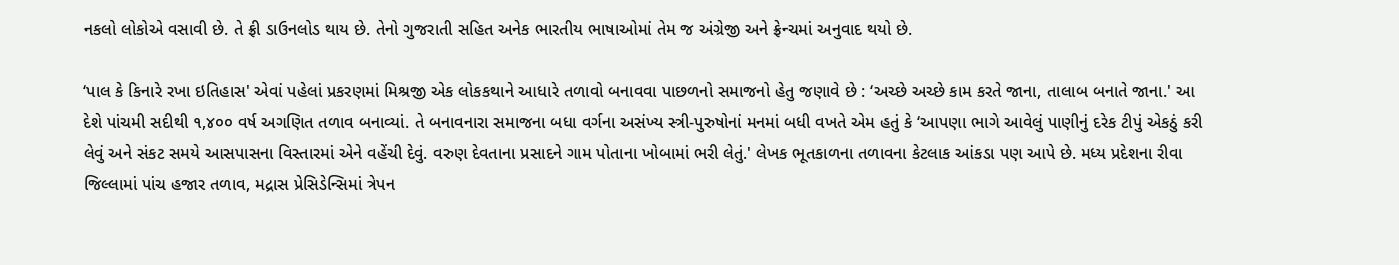નકલો લોકોએ વસાવી છે. તે ફ્રી ડાઉનલોડ થાય છે. તેનો ગુજરાતી સહિત અનેક ભારતીય ભાષાઓમાં તેમ જ અંગ્રેજી અને ફ્રેન્ચમાં અનુવાદ થયો છે.

‘પાલ કે કિનારે રખા ઇતિહાસ' એવાં પહેલાં પ્રકરણમાં મિશ્રજી એક લોકકથાને આધારે તળાવો બનાવવા પાછળનો સમાજનો હેતુ જણાવે છે : ‘અચ્છે અચ્છે કામ કરતે જાના, તાલાબ બનાતે જાના.' આ દેશે પાંચમી સદીથી ૧,૪૦૦ વર્ષ અગણિત તળાવ બનાવ્યાં. તે બનાવનારા સમાજના બધા વર્ગના અસંખ્ય સ્ત્રી-પુરુષોનાં મનમાં બધી વખતે એમ હતું કે ‘આપણા ભાગે આવેલું પાણીનું દરેક ટીપું એકઠું કરી લેવું અને સંકટ સમયે આસપાસના વિસ્તારમાં એને વહેંચી દેવું. વરુણ દેવતાના પ્રસાદને ગામ પોતાના ખોબામાં ભરી લેતું.' લેખક ભૂતકાળના તળાવના કેટલાક આંકડા પણ આપે છે. મધ્ય પ્રદેશના રીવા જિલ્લામાં પાંચ હજાર તળાવ, મદ્રાસ પ્રેસિડેન્સિમાં ત્રેપન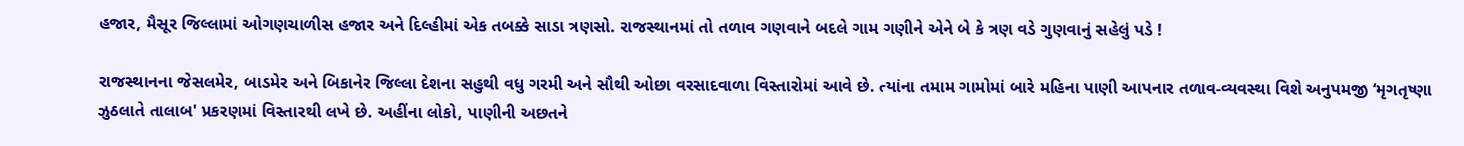હજાર, મૈસૂર જિલ્લામાં ઓગણચાળીસ હજાર અને દિલ્હીમાં એક તબક્કે સાડા ત્રણસો. રાજસ્થાનમાં તો તળાવ ગણવાને બદલે ગામ ગણીને એને બે કે ત્રણ વડે ગુણવાનું સહેલું પડે !

રાજસ્થાનના જેસલમેર, બાડમેર અને બિકાનેર જિલ્લા દેશના સહુથી વધુ ગરમી અને સૌથી ઓછા વરસાદવાળા વિસ્તારોમાં આવે છે. ત્યાંના તમામ ગામોમાં બારે મહિના પાણી આપનાર તળાવ-વ્યવસ્થા વિશે અનુપમજી ‘મૃગતૃષ્ણા ઝુઠલાતે તાલાબ' પ્રકરણમાં વિસ્તારથી લખે છે. અહીંના લોકો, પાણીની અછતને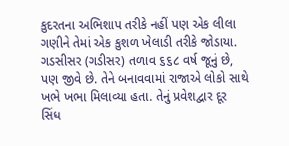કુદરતના અભિશાપ તરીકે નહીં પણ એક લીલા ગણીને તેમાં એક કુશળ ખેલાડી તરીકે જોડાયા. ગડસીસર (ગડીસર) તળાવ ૬૬૮ વર્ષ જૂનું છે, પણ જીવે છે. તેને બનાવવામાં રાજાએ લોકો સાથે ખભે ખભા મિલાવ્યા હતા. તેનું પ્રવેશદ્વાર દૂર સિંધ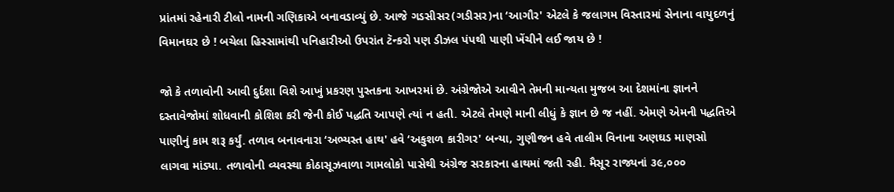પ્રાંતમાં રહેનારી ટીલો નામની ગણિકાએ બનાવડાવ્યું છે. આજે ગડસીસર(ગડીસર)ના ‘આગૌર' એટલે કે જલાગમ વિસ્તારમાં સેનાના વાયુદળનું વિમાનઘર છે ! બચેલા હિસ્સામાંથી પનિહારીઓ ઉપરાંત ટૅન્કરો પણ ડીઝલ પંપથી પાણી ખેંચીને લઈ જાય છે !

જો કે તળાવોની આવી દુર્દશા વિશે આખું પ્રકરણ પુસ્તકના આખરમાં છે. અંગ્રેજોએ આવીને તેમની માન્યતા મુજબ આ દેશમાંના જ્ઞાનને દસ્તાવેજોમાં શોધવાની કોશિશ કરી જેની કોઈ પદ્ધતિ આપણે ત્યાં ન હતી. એટલે તેમણે માની લીધું કે જ્ઞાન છે જ નહીં. એમણે એમની પદ્ધતિએ પાણીનું કામ શરૂ કર્યું. તળાવ બનાવનારા ‘અભ્યસ્ત હાથ' હવે ‘અકુશળ કારીગર' બન્યા, ગુણીજન હવે તાલીમ વિનાના અણઘડ માણસો લાગવા માંડ્યા. તળાવોની વ્યવસ્થા કોઠાસૂઝવાળા ગામલોકો પાસેથી અંગ્રેજ સરકારના હાથમાં જતી રહી. મૈસૂર રાજ્યનાં ૩૯,૦૦૦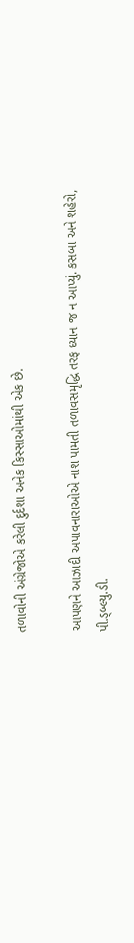તળાવોની અંગ્રેજોએ કરેલી દુર્દશા અનેક કિસ્સાઓમાંથી એક છે.

આપણને આઝાદી અપાવનારાઓએ નાશ પામતી તળાવસમૃદ્ધિ તરફ ધ્યાન જ ન આપ્યું. કસબા અને શહેરો, પી.ડ્બ્લ્યુ.ડી.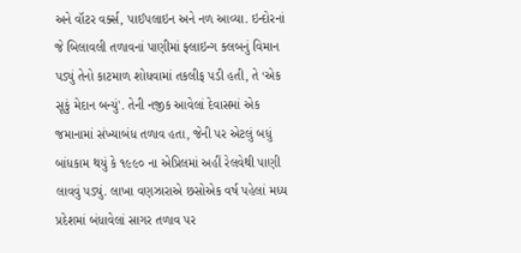અને વૉટર વર્ક્સ, પાઈપલાઇન અને નળ આવ્યા. ઇન્દોરનાં જે બિલાવલી તળાવનાં પાણીમાં ફ્લાઇન્ગ ક્લબનું વિમાન પડ્યું તેનો કાટમાળ શોધવામાં તકલીફ પડી હતી, તે ‘એક સૂકું મેદાન બન્યું'. તેની નજીક આવેલાં દેવાસમાં એક જમાનામાં સંખ્યાબંધ તળાવ હતા, જેની પર એટલું બધું બાંધકામ થયું કે ૧૯૯૦ ના એપ્રિલમાં અહીં રેલવેથી પાણી લાવવું પડ્યું. લાખા વણઝારાએ છસોએક વર્ષ પહેલાં મધ્ય પ્રદેશમાં બંધાવેલાં સાગર તળાવ પર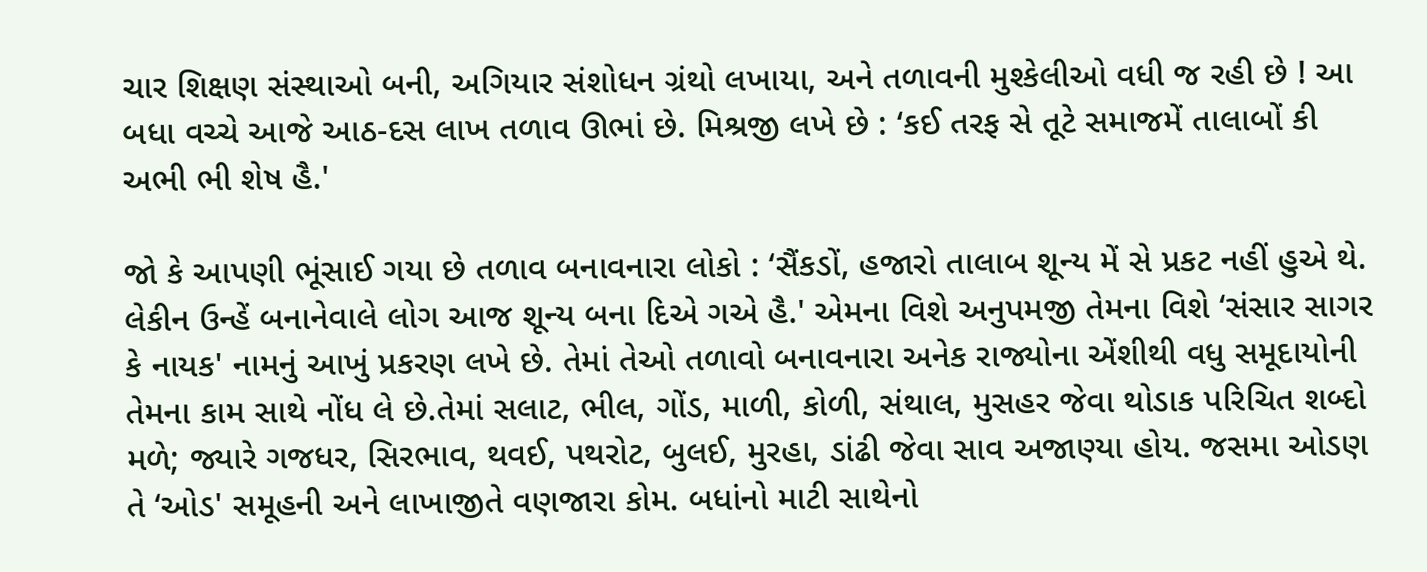ચાર શિક્ષણ સંસ્થાઓ બની, અગિયાર સંશોધન ગ્રંથો લખાયા, અને તળાવની મુશ્કેલીઓ વધી જ રહી છે ! આ બધા વચ્ચે આજે આઠ-દસ લાખ તળાવ ઊભાં છે. મિશ્રજી લખે છે : ‘કઈ તરફ સે તૂટે સમાજમેં તાલાબોં કી અભી ભી શેષ હૈ.'

જો કે આપણી ભૂંસાઈ ગયા છે તળાવ બનાવનારા લોકો : ‘સૈંકડોં, હજારો તાલાબ શૂન્ય મેં સે પ્રકટ નહીં હુએ થે. લેકીન ઉન્હેં બનાનેવાલે લોગ આજ શૂન્ય બના દિએ ગએ હૈ.' એમના વિશે અનુપમજી તેમના વિશે ‘સંસાર સાગર કે નાયક' નામનું આખું પ્રકરણ લખે છે. તેમાં તેઓ તળાવો બનાવનારા અનેક રાજ્યોના એંશીથી વધુ સમૂદાયોની તેમના કામ સાથે નોંધ લે છે.તેમાં સલાટ, ભીલ, ગોંડ, માળી, કોળી, સંથાલ, મુસહર જેવા થોડાક પરિચિત શબ્દો મળે; જ્યારે ગજધર, સિરભાવ, થવઈ, પથરોટ, બુલઈ, મુરહા, ડાંઢી જેવા સાવ અજાણ્યા હોય. જસમા ઓડણ તે ‘ઓડ' સમૂહની અને લાખાજીતે વણજારા કોમ. બધાંનો માટી સાથેનો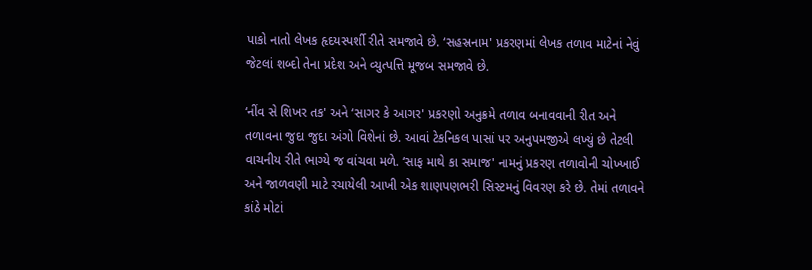પાકો નાતો લેખક હૃદયસ્પર્શી રીતે સમજાવે છે. ‘સહસ્રનામ' પ્રકરણમાં લેખક તળાવ માટેનાં નેવું જેટલાં શબ્દો તેના પ્રદેશ અને વ્યુત્પત્તિ મૂજબ સમજાવે છે.

‘નીંવ સે શિખર તક' અને ‘સાગર કે આગર' પ્રકરણો અનુક્રમે તળાવ બનાવવાની રીત અને તળાવના જુદા જુદા અંગો વિશેનાં છે. આવાં ટેકનિકલ પાસાં પર અનુપમજીએ લખ્યું છે તેટલી વાચનીય રીતે ભાગ્યે જ વાંચવા મળે. ‘સાફ માથે કા સમાજ' નામનું પ્રકરણ તળાવોની ચોખ્ખાઈ અને જાળવણી માટે રચાયેલી આખી એક શાણપણભરી સિસ્ટમનું વિવરણ કરે છે. તેમાં તળાવને કાંઠે મોટાં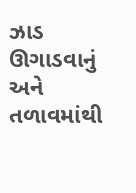ઝાડ ઊગાડવાનું અને તળાવમાંથી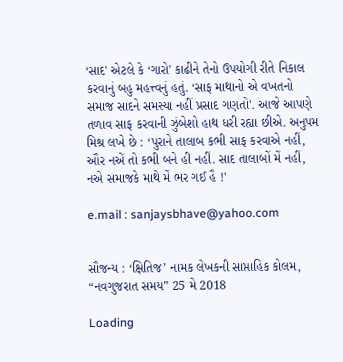‘સાદ' એટલે કે ‘ગારો' કાઢીને તેનો ઉપયોગી રીતે નિકાલ કરવાનું બહુ મહત્ત્વનું હતું. ‘સાફ માથાનો એ વખતનો સમાજ સાદને સમસ્યા નહીં પ્રસાદ ગણતો'. આજે આપણે તળાવ સાફ કરવાની ઝુંબેશો હાથ ધરી રહ્યા છીએ. અનુપમ મિશ્ર લખે છે : ‘પુરાને તાલાબ કભી સાફ કરવાએ નહીં, ઔર નએં તો કભી બને હી નહીં. સાદ તાલાબોં મેં નહીં, નએ સમાજકે માથે મેં ભર ગઈ હૈ !'

e.mail : sanjaysbhave@yahoo.com


સૌજન્ય : ‘ક્ષિતિજ’ નામક લેખકની સાપ્તાહિક કોલમ, “નવગુજરાત સમય” 25 મે 2018

Loading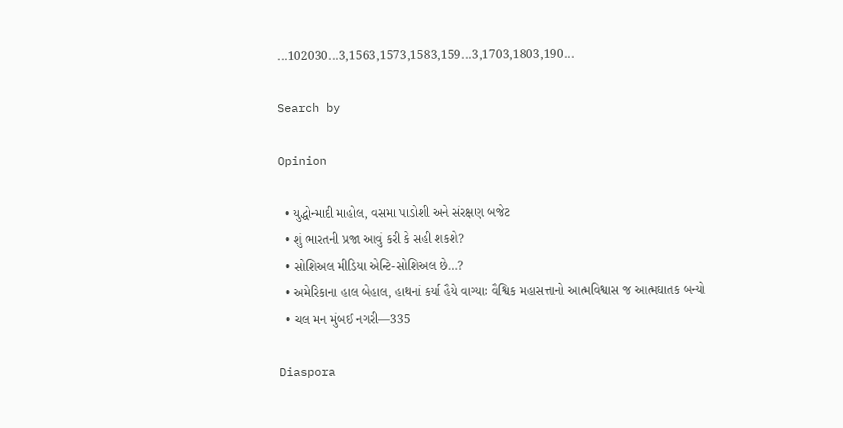...102030...3,1563,1573,1583,159...3,1703,1803,190...

Search by

Opinion

  • યુદ્ધોન્માદી માહોલ, વસમા પાડોશી અને સંરક્ષણ બજેટ
  • શું ભારતની પ્રજા આવું કરી કે સહી શકશે?
  • સોશિઅલ મીડિયા એન્ટિ-સોશિઅલ છે…?
  • અમેરિકાના હાલ બેહાલ, હાથનાં કર્યા હૈયે વાગ્યાઃ વૈશ્વિક મહાસત્તાનો આત્મવિશ્વાસ જ આત્મઘાતક બન્યો
  • ચલ મન મુંબઈ નગરી—335

Diaspora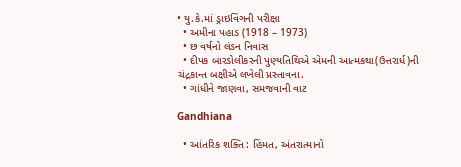• યુ.કે.માં ડ્રાઇવિંગની પરીક્ષા
  • અમીના પહાડ (1918 – 1973)
  • છ વર્ષનો લંડન નિવાસ
  • દીપક બારડોલીકરની પુણ્યતિથિએ એમની આત્મકથા(ઉત્તરાર્ધ)ની ચંદ્રકાન્ત બક્ષીએ લખેલી પ્રસ્તાવના.
  • ગાંધીને જાણવા, સમજવાની વાટ

Gandhiana

  • આંતરિક શક્તિ : હિંમત, અંતરાત્માનો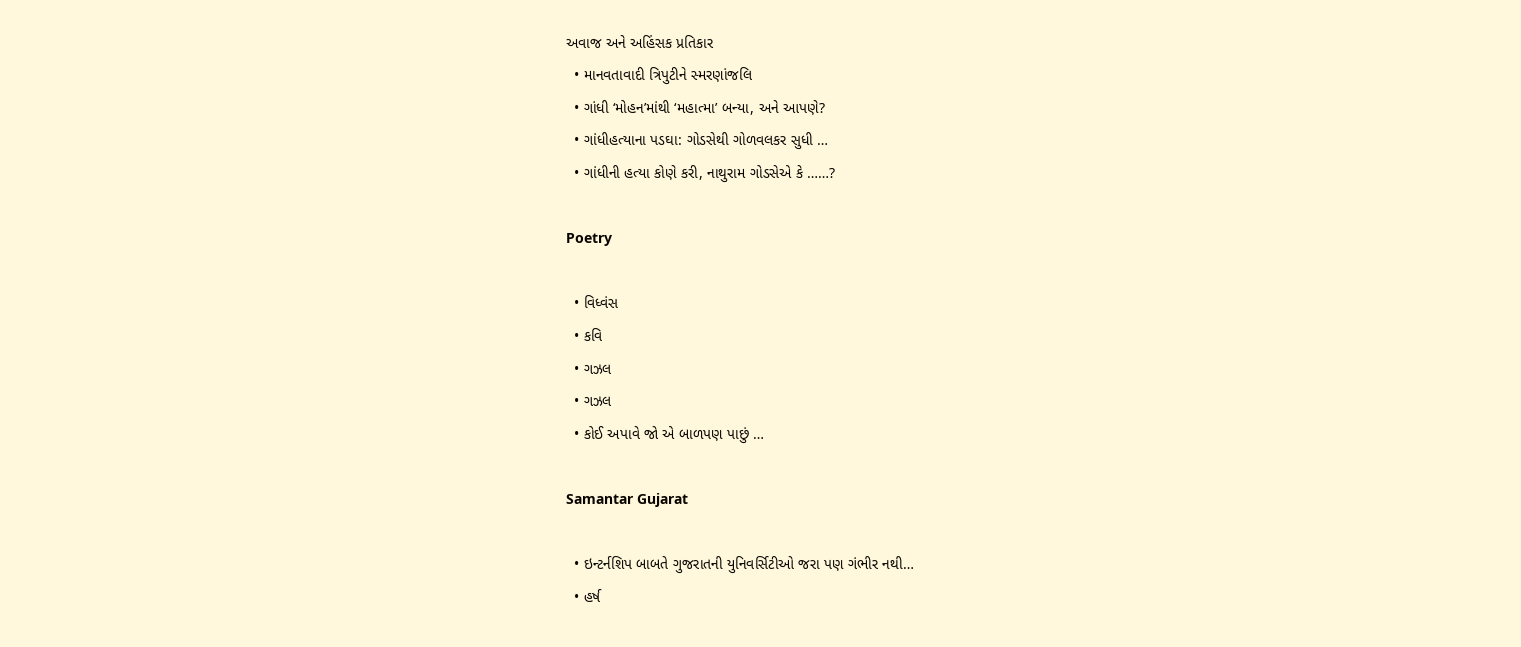અવાજ અને અહિંસક પ્રતિકાર
  • માનવતાવાદી ત્રિપુટીને સ્મરણાંજલિ
  • ગાંધી ‘મોહન’માંથી ‘મહાત્મા’ બન્યા, અને આપણે?
  • ગાંધીહત્યાના પડઘા: ગોડસેથી ગોળવલકર સુધી …
  • ગાંધીની હત્યા કોણે કરી, નાથુરામ ગોડસેએ કે ……?

Poetry

  • વિધ્વંસ
  • કવિ
  • ગઝલ
  • ગઝલ
  • કોઈ અપાવે જો એ બાળપણ પાછું …

Samantar Gujarat

  • ઇન્ટર્નશિપ બાબતે ગુજરાતની યુનિવર્સિટીઓ જરા પણ ગંભીર નથી…
  • હર્ષ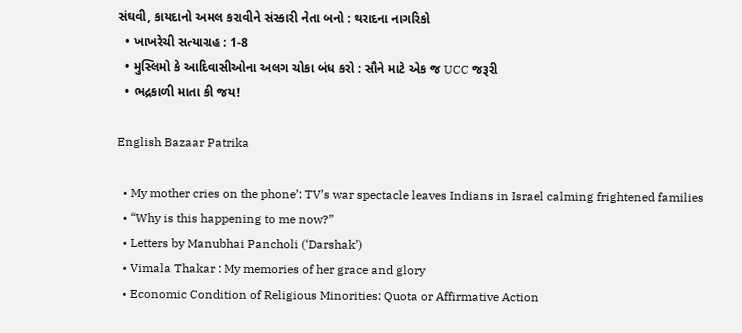સંઘવી, કાયદાનો અમલ કરાવીને સંસ્કારી નેતા બનો : થરાદના નાગરિકો
  • ખાખરેચી સત્યાગ્રહ : 1-8
  • મુસ્લિમો કે આદિવાસીઓના અલગ ચોકા બંધ કરો : સૌને માટે એક જ UCC જરૂરી
  • ભદ્રકાળી માતા કી જય!

English Bazaar Patrika

  • My mother cries on the phone’: TV’s war spectacle leaves Indians in Israel calming frightened families
  • “Why is this happening to me now?”
  • Letters by Manubhai Pancholi (‘Darshak’)
  • Vimala Thakar : My memories of her grace and glory
  • Economic Condition of Religious Minorities: Quota or Affirmative Action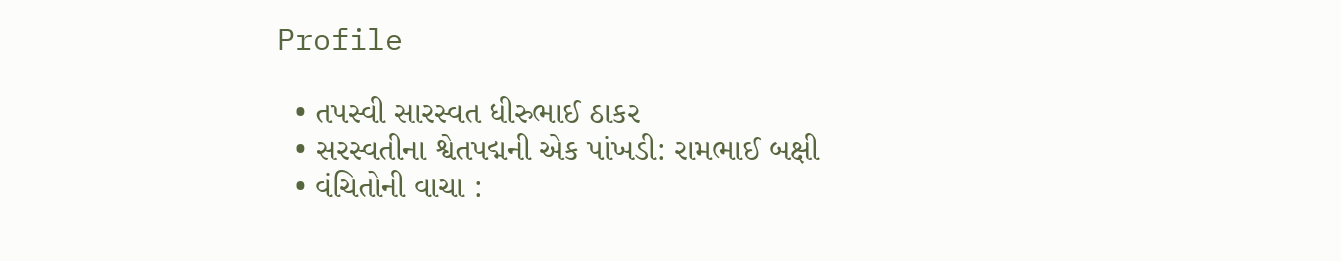Profile

  • તપસ્વી સારસ્વત ધીરુભાઈ ઠાકર
  • સરસ્વતીના શ્વેતપદ્મની એક પાંખડી: રામભાઈ બક્ષી
  • વંચિતોની વાચા :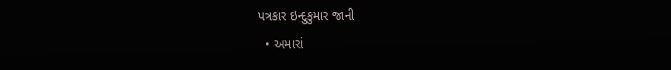પત્રકાર ઇન્દુકુમાર જાની
  • અમારાં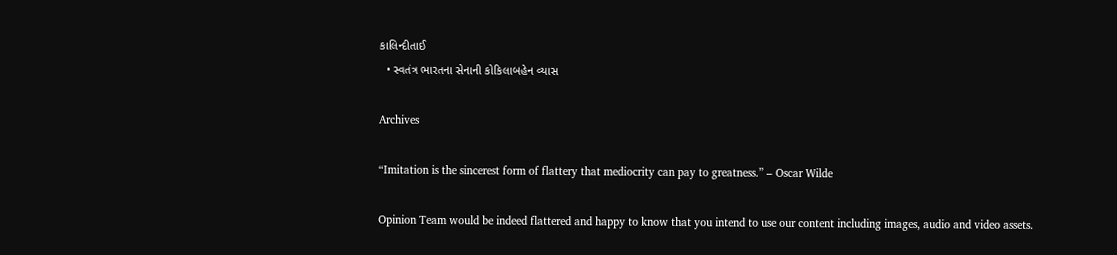કાલિન્દીતાઈ
  • સ્વતંત્ર ભારતના સેનાની કોકિલાબહેન વ્યાસ

Archives

“Imitation is the sincerest form of flattery that mediocrity can pay to greatness.” – Oscar Wilde

Opinion Team would be indeed flattered and happy to know that you intend to use our content including images, audio and video assets.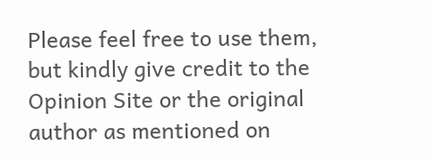Please feel free to use them, but kindly give credit to the Opinion Site or the original author as mentioned on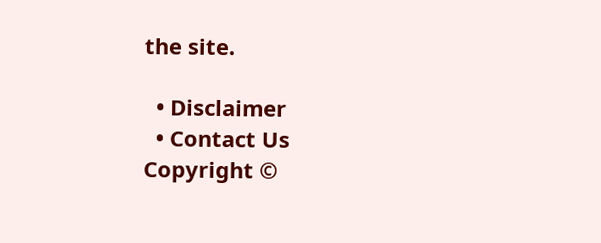the site.

  • Disclaimer
  • Contact Us
Copyright ©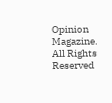Opinion Magazine. All Rights Reserved